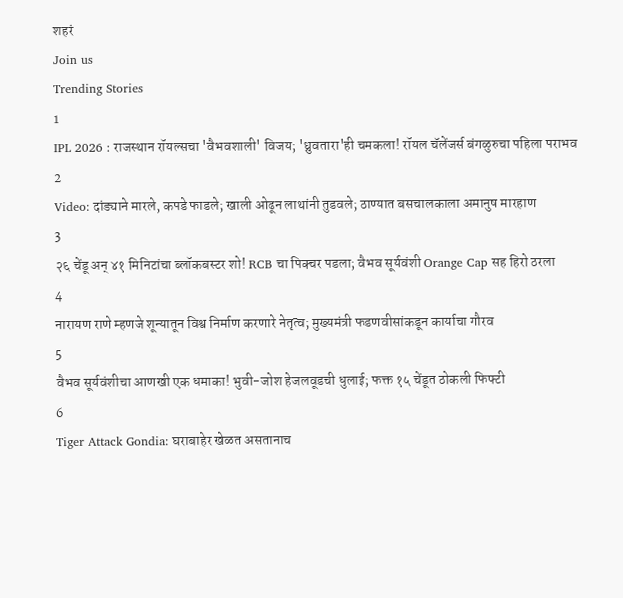शहरं
Join us
Trending Stories
1
IPL 2026 : राजस्थान रॉयल्सचा 'वैभवशाली' विजय; 'ध्रुवतारा'ही चमकला! रॉयल चॅलेंजर्स बंगळुरुचा पहिला पराभव
2
Video: दांड्याने मारले, कपडे फाडले; खाली ओढून लाथांनी तुडवले; ठाण्यात बसचालकाला अमानुष मारहाण
3
२६ चेंडू अन् ४१ मिनिटांचा ब्लॉकबस्टर शो! RCB चा पिक्चर पडला; वैभव सूर्यवंशी Orange Cap सह हिरो ठरला
4
नारायण राणे म्हणजे शून्यातून विश्व निर्माण करणारे नेतृत्व; मुख्यमंत्री फडणवीसांकडून कार्याचा गौरव
5
वैभव सूर्यवंशीचा आणखी एक धमाका! भुवी-जोश हेजलवूडची धुलाई; फक्त १५ चेंडूत ठोकली फिफ्टी
6
Tiger Attack Gondia: घराबाहेर खेळत असतानाच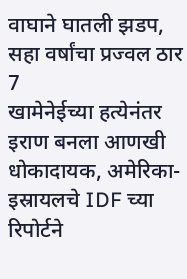वाघाने घातली झडप, सहा वर्षांचा प्रज्वल ठार
7
खामेनेईच्या हत्येनंतर इराण बनला आणखी धोकादायक, अमेरिका-इस्रायलचे IDF च्या रिपोर्टने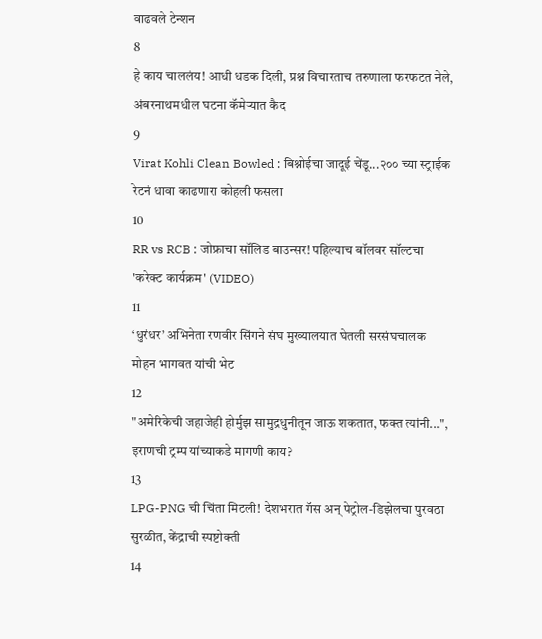वाढवले टेन्शन
8
हे काय चाललंय! आधी धडक दिली, प्रश्न विचारताच तरुणाला फरफटत नेले, अंबरनाथमधील घटना कॅमेऱ्यात कैद
9
Virat Kohli Clean Bowled : बिश्नोईचा जादूई चेंडू...२०० च्या स्ट्राईक रेटनं धावा काढणारा कोहली फसला
10
RR vs RCB : जोफ्राचा सॉलिड बाउन्सर! पहिल्याच बॉलवर सॉल्टचा 'करेक्ट कार्यक्रम' (VIDEO)
11
‘धुरंधर’ अभिनेता रणवीर सिंगने संघ मुख्यालयात घेतली सरसंघचालक मोहन भागवत यांची भेट
12
"अमेरिकेची जहाजेही होर्मुझ सामुद्रधुनीतून जाऊ शकतात, फक्त त्यांनी...", इराणची ट्रम्प यांच्याकडे मागणी काय?
13
LPG-PNG ची चिंता मिटली! देशभरात गॅस अन् पेट्रोल-डिझेलचा पुरवठा सुरळीत, केंद्राची स्पष्टोक्ती
14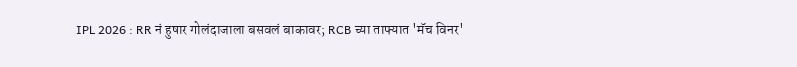IPL 2026 : RR नं हुषार गोलंदाजाला बसवलं बाकावर; RCB च्या ताफ्यात 'मॅच विनर'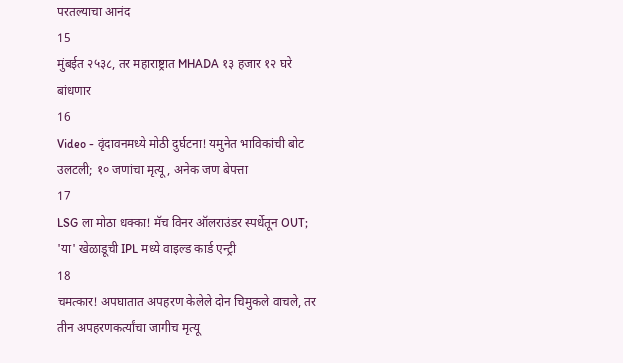परतल्याचा आनंद
15
मुंबईत २५३८, तर महाराष्ट्रात MHADA १३ हजार १२ घरे बांधणार
16
Video - वृंदावनमध्ये मोठी दुर्घटना! यमुनेत भाविकांची बोट उलटली; १० जणांचा मृत्यू, अनेक जण बेपत्ता
17
LSG ला मोठा धक्का! मॅच विनर ऑलराउंडर स्पर्धेतून OUT; 'या' खेळाडूची IPL मध्ये वाइल्ड कार्ड एन्ट्री
18
चमत्कार! अपघातात अपहरण केलेले दोन चिमुकले वाचले, तर तीन अपहरणकर्त्यांचा जागीच मृत्यू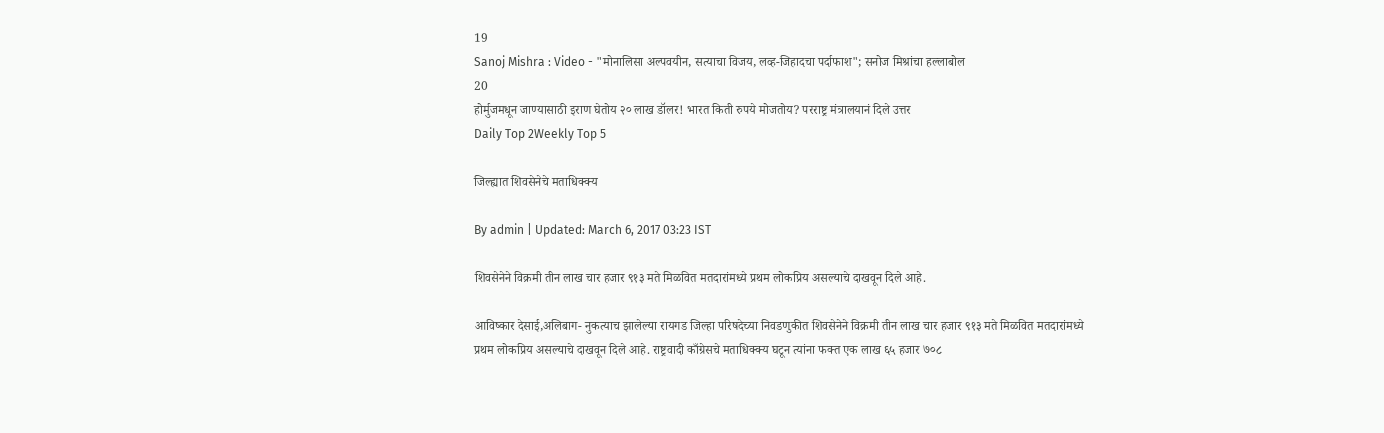19
Sanoj Mishra : Video - "मोनालिसा अल्पवयीन, सत्याचा विजय, लव्ह-जिहादचा पर्दाफाश"; सनोज मिश्रांचा हल्लाबोल
20
होर्मुजमधून जाण्यासाठी इराण घेतोय २० लाख डॉलर! भारत किती रुपये मोजतोय? परराष्ट्र मंत्रालयानं दिले उत्तर
Daily Top 2Weekly Top 5

जिल्ह्यात शिवसेनेचे मताधिक्क्य

By admin | Updated: March 6, 2017 03:23 IST

शिवसेनेने विक्रमी तीन लाख चार हजार ९१३ मते मिळवित मतदारांमध्ये प्रथम लोकप्रिय असल्याचे दाखवून दिले आहे.

आविष्कार देसाई,अलिबाग- नुकत्याच झालेल्या रायगड जिल्हा परिषदेच्या निवडणुकीत शिवसेनेने विक्रमी तीन लाख चार हजार ९१३ मते मिळवित मतदारांमध्ये प्रथम लोकप्रिय असल्याचे दाखवून दिले आहे. राष्ट्रवादी काँग्रेसचे मताधिक्क्य घटून त्यांना फक्त एक लाख ६५ हजार ७०८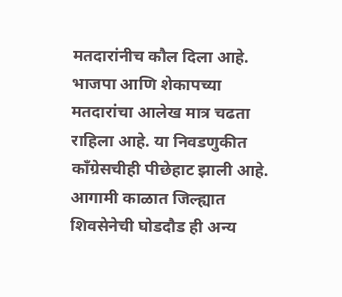मतदारांनीच कौल दिला आहे. भाजपा आणि शेकापच्या मतदारांचा आलेख मात्र चढता राहिला आहे. या निवडणुकीत काँग्रेसचीही पीछेहाट झाली आहे. आगामी काळात जिल्ह्यात शिवसेनेची घोडदौड ही अन्य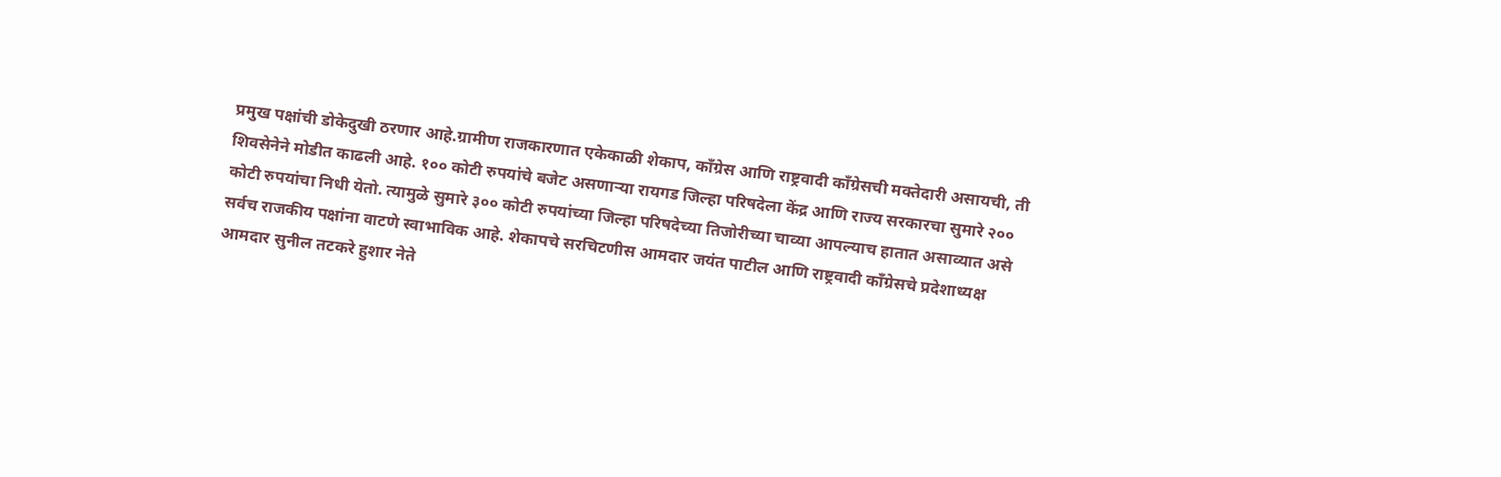प्रमुख पक्षांची डोकेदुखी ठरणार आहे.ग्रामीण राजकारणात एकेकाळी शेकाप, काँग्रेस आणि राष्ट्रवादी काँग्रेसची मक्तेदारी असायची, ती शिवसेनेने मोडीत काढली आहे. १०० कोटी रुपयांचे बजेट असणाऱ्या रायगड जिल्हा परिषदेला केंद्र आणि राज्य सरकारचा सुमारे २०० कोटी रुपयांचा निधी येतो. त्यामुळे सुमारे ३०० कोटी रुपयांच्या जिल्हा परिषदेच्या तिजोरीच्या चाव्या आपल्याच हातात असाव्यात असे सर्वच राजकीय पक्षांना वाटणे स्वाभाविक आहे. शेकापचे सरचिटणीस आमदार जयंत पाटील आणि राष्ट्रवादी काँग्रेसचे प्रदेशाध्यक्ष आमदार सुनील तटकरे हुशार नेते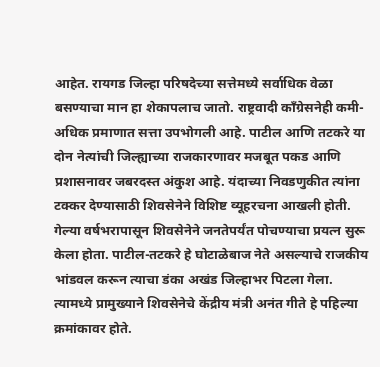आहेत. रायगड जिल्हा परिषदेच्या सत्तेमध्ये सर्वाधिक वेळा बसण्याचा मान हा शेकापलाच जातो. राष्ट्रवादी काँग्रेसनेही कमी-अधिक प्रमाणात सत्ता उपभोगली आहे. पाटील आणि तटकरे या दोन नेत्यांची जिल्ह्याच्या राजकारणावर मजबूत पकड आणि प्रशासनावर जबरदस्त अंकुश आहे. यंदाच्या निवडणुकीत त्यांना टक्कर देण्यासाठी शिवसेनेने विशिष्ट व्यूहरचना आखली होती. गेल्या वर्षभरापासून शिवसेनेने जनतेपर्यंत पोचण्याचा प्रयत्न सुरू केला होता. पाटील-तटकरे हे घोटाळेबाज नेते असल्याचे राजकीय भांडवल करून त्याचा डंका अखंड जिल्हाभर पिटला गेला. त्यामध्ये प्रामुख्याने शिवसेनेचे केंद्रीय मंत्री अनंत गीते हे पहिल्या क्रमांकावर होते.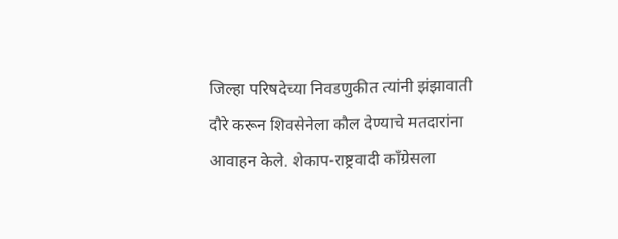जिल्हा परिषदेच्या निवडणुकीत त्यांनी झंझावाती दौरे करून शिवसेनेला कौल देण्याचे मतदारांना आवाहन केले. शेकाप-राष्ट्रवादी काँग्रेसला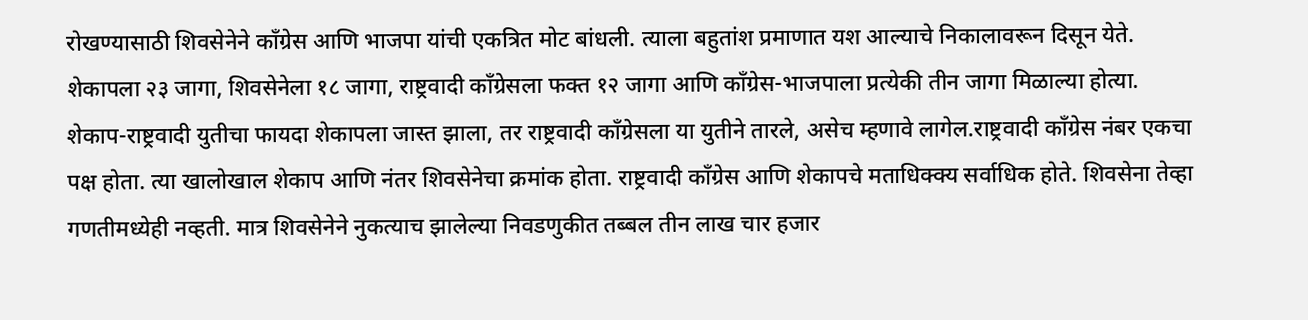रोखण्यासाठी शिवसेनेने काँग्रेस आणि भाजपा यांची एकत्रित मोट बांधली. त्याला बहुतांश प्रमाणात यश आल्याचे निकालावरून दिसून येते. शेकापला २३ जागा, शिवसेनेला १८ जागा, राष्ट्रवादी काँग्रेसला फक्त १२ जागा आणि काँग्रेस-भाजपाला प्रत्येकी तीन जागा मिळाल्या होत्या. शेकाप-राष्ट्रवादी युतीचा फायदा शेकापला जास्त झाला, तर राष्ट्रवादी काँग्रेसला या युतीने तारले, असेच म्हणावे लागेल.राष्ट्रवादी काँग्रेस नंबर एकचा पक्ष होता. त्या खालोखाल शेकाप आणि नंतर शिवसेनेचा क्रमांक होता. राष्ट्रवादी काँग्रेस आणि शेकापचे मताधिक्क्य सर्वाधिक होते. शिवसेना तेव्हा गणतीमध्येही नव्हती. मात्र शिवसेनेने नुकत्याच झालेल्या निवडणुकीत तब्बल तीन लाख चार हजार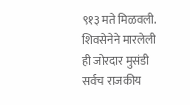९१३ मते मिळवली. शिवसेनेने मारलेली ही जोरदार मुसंडी सर्वच राजकीय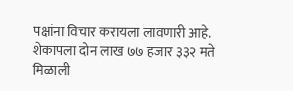पक्षांना विचार करायला लावणारी आहे. शेकापला दोन लाख ७७ हजार ३३२ मते मिळाली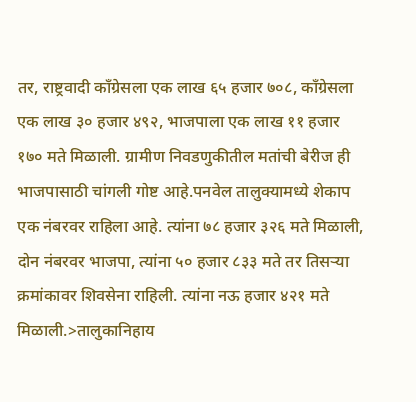तर, राष्ट्रवादी काँग्रेसला एक लाख ६५ हजार ७०८, काँग्रेसला एक लाख ३० हजार ४९२, भाजपाला एक लाख ११ हजार १७० मते मिळाली. ग्रामीण निवडणुकीतील मतांची बेरीज ही भाजपासाठी चांगली गोष्ट आहे.पनवेल तालुक्यामध्ये शेकाप एक नंबरवर राहिला आहे. त्यांना ७८ हजार ३२६ मते मिळाली, दोन नंबरवर भाजपा, त्यांना ५० हजार ८३३ मते तर तिसऱ्या क्रमांकावर शिवसेना राहिली. त्यांना नऊ हजार ४२१ मते मिळाली.>तालुकानिहाय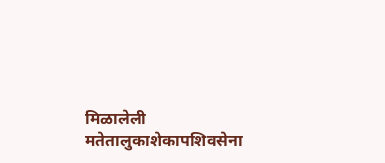मिळालेली मतेतालुकाशेकापशिवसेना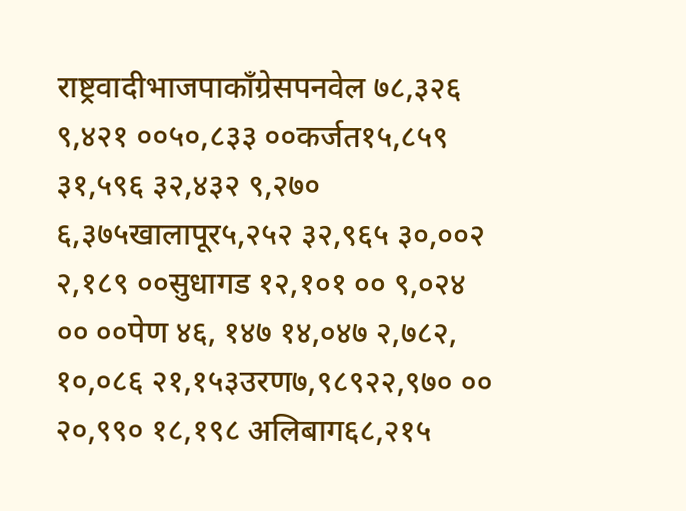राष्ट्रवादीभाजपाकाँग्रेसपनवेल ७८,३२६ ९,४२१ ००५०,८३३ ००कर्जत१५,८५९ ३१,५९६ ३२,४३२ ९,२७० ६,३७५खालापूर५,२५२ ३२,९६५ ३०,००२ २,१८९ ००सुधागड १२,१०१ ०० ९,०२४ ०० ००पेण ४६, १४७ १४,०४७ २,७८२, १०,०८६ २१,१५३उरण७,९८९२२,९७० ०० २०,९९० १८,१९८ अलिबाग६८,२१५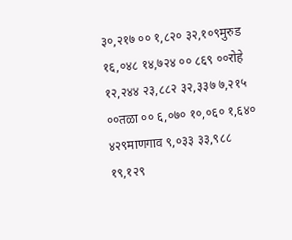३०,२१७ ०० १,८२० ३२,१०९मुरुड १६,०४८ १४,७२४ ०० ८६९ ००रोहे १२,२४४ २३,८८२ ३२,३३७ ७,२१५ ००तळा ०० ६,०७० १०,०६० १,६४० ४२९माणगाव ९,०३३ ३३,९८८ १९,१२९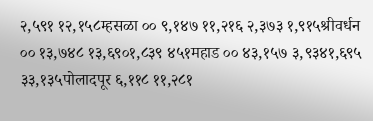२,५९१ १२,१५८म्हसळा ०० ९,१४७ ११,२१६ २,३७३ १,९१५श्रीवर्धन ०० १३,७४८ १३,६९०१,८३९ ४५१महाड ०० ४३,१५७ ३,९३४१,६९५ ३३,१३५पोलादपूर ६,११८ ११,२८१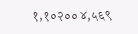१,१०२०० ४,५६९